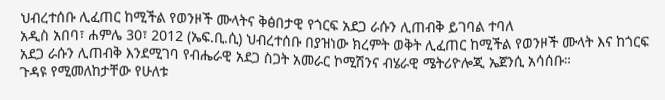ህብረተሰቡ ሊፈጠር ከሚችል የወንዞች ሙላትና ቅፅበታዊ የጎርፍ አደጋ ራሱን ሊጠብቅ ይገባል ተባለ
አዲስ አበባ፣ ሐምሌ 30፣ 2012 (ኤፍ.ቢ.ሲ) ህብረተሰቡ በያዝነው ክረምት ወቅት ሊፈጠር ከሚችል የወንዞች ሙላት እና ከጎርፍ አደጋ ራሱን ሊጠብቅ እንደሚገባ የብሔራዊ አደጋ ስጋት አመራር ኮሚሽንና ብሄራዊ ሜትሪዮሎጂ ኤጀንሲ አሳሰቡ።
ጉዳዩ የሚመለከታቸው የሁለቱ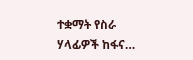ተቋማት የስራ ሃላፊዎች ከፋና…